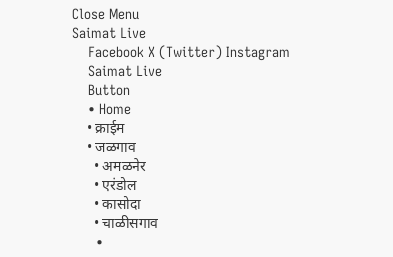Close Menu
Saimat Live
    Facebook X (Twitter) Instagram
    Saimat Live
    Button
    • Home
    • क्राईम
    • जळगाव
      • अमळनेर
      • एरंडोल
      • कासोदा
      • चाळीसगाव
      •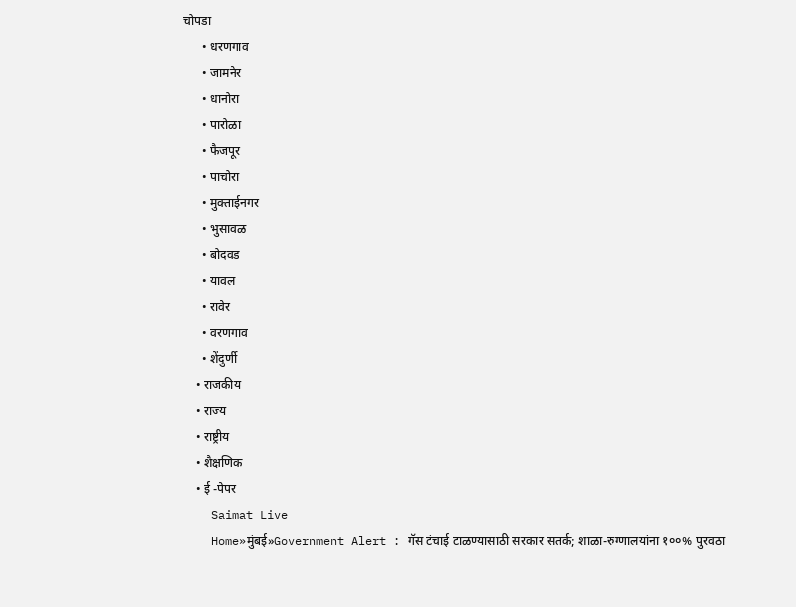चोपडा
      • धरणगाव
      • जामनेर
      • धानोरा
      • पारोळा
      • फैजपूर
      • पाचोरा
      • मुक्ताईनगर
      • भुसावळ
      • बोदवड
      • यावल
      • रावेर
      • वरणगाव
      • शेंदुर्णी
    • राजकीय
    • राज्य
    • राष्ट्रीय
    • शैक्षणिक
    • ई -पेपर
    Saimat Live
    Home»मुंबई»Government Alert : गॅस टंचाई टाळण्यासाठी सरकार सतर्क; शाळा-रुग्णालयांना १००% पुरवठा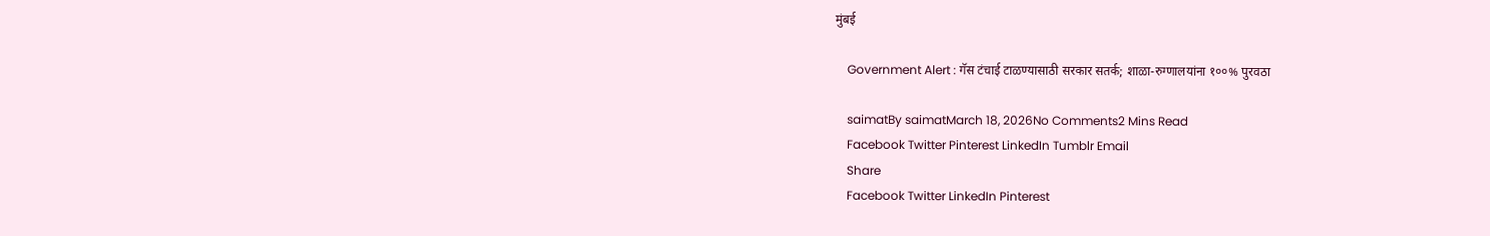मुंबई

    Government Alert : गॅस टंचाई टाळण्यासाठी सरकार सतर्क; शाळा-रुग्णालयांना १००% पुरवठा

    saimatBy saimatMarch 18, 2026No Comments2 Mins Read
    Facebook Twitter Pinterest LinkedIn Tumblr Email
    Share
    Facebook Twitter LinkedIn Pinterest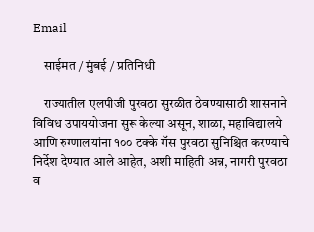Email

    साईमत / मुंबई / प्रतिनिधी

    राज्यातील एलपीजी पुरवठा सुरळीत ठेवण्यासाठी शासनाने विविध उपाययोजना सुरू केल्या असून, शाळा, महाविद्यालये आणि रुग्णालयांना १०० टक्के गॅस पुरवठा सुनिश्चित करण्याचे निर्देश देण्यात आले आहेत, अशी माहिती अन्न, नागरी पुरवठा व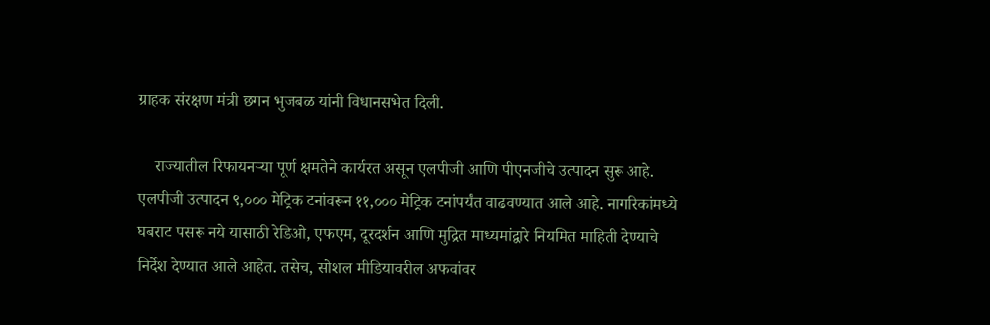ग्राहक संरक्षण मंत्री छगन भुजबळ यांनी विधानसभेत दिली.

    राज्यातील रिफायनऱ्या पूर्ण क्षमतेने कार्यरत असून एलपीजी आणि पीएनजीचे उत्पादन सुरू आहे. एलपीजी उत्पादन ९,००० मेट्रिक टनांवरून ११,००० मेट्रिक टनांपर्यंत वाढवण्यात आले आहे. नागरिकांमध्ये घबराट पसरू नये यासाठी रेडिओ, एफएम, दूरदर्शन आणि मुद्रित माध्यमांद्वारे नियमित माहिती देण्याचे निर्देश देण्यात आले आहेत. तसेच, सोशल मीडियावरील अफवांवर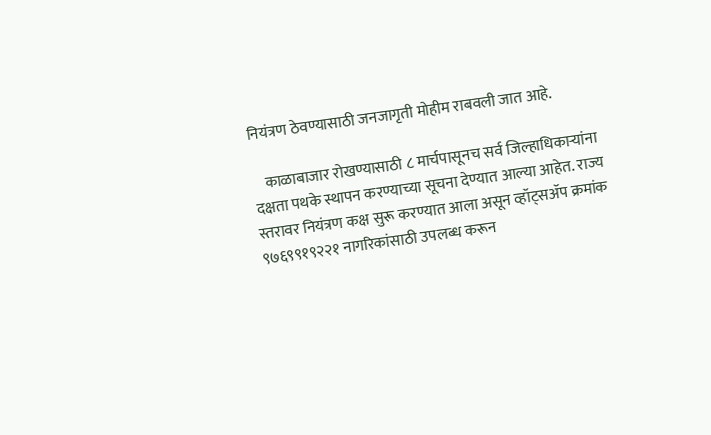नियंत्रण ठेवण्यासाठी जनजागृती मोहीम राबवली जात आहे.

    काळाबाजार रोखण्यासाठी ८ मार्चपासूनच सर्व जिल्हाधिकाऱ्यांना दक्षता पथके स्थापन करण्याच्या सूचना देण्यात आल्या आहेत. राज्य स्तरावर नियंत्रण कक्ष सुरू करण्यात आला असून व्हॉट्सॲप क्रमांक ९७६९९१९२२१ नागरिकांसाठी उपलब्ध करून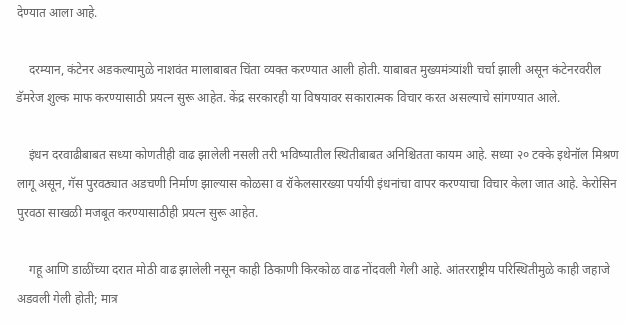देण्यात आला आहे.

    दरम्यान, कंटेनर अडकल्यामुळे नाशवंत मालाबाबत चिंता व्यक्त करण्यात आली होती. याबाबत मुख्यमंत्र्यांशी चर्चा झाली असून कंटेनरवरील डॅमरेज शुल्क माफ करण्यासाठी प्रयत्न सुरू आहेत. केंद्र सरकारही या विषयावर सकारात्मक विचार करत असल्याचे सांगण्यात आले.

    इंधन दरवाढीबाबत सध्या कोणतीही वाढ झालेली नसली तरी भविष्यातील स्थितीबाबत अनिश्चितता कायम आहे. सध्या २० टक्के इथेनॉल मिश्रण लागू असून, गॅस पुरवठ्यात अडचणी निर्माण झाल्यास कोळसा व रॉकेलसारख्या पर्यायी इंधनांचा वापर करण्याचा विचार केला जात आहे. केरोसिन पुरवठा साखळी मजबूत करण्यासाठीही प्रयत्न सुरू आहेत.

    गहू आणि डाळींच्या दरात मोठी वाढ झालेली नसून काही ठिकाणी किरकोळ वाढ नोंदवली गेली आहे. आंतरराष्ट्रीय परिस्थितीमुळे काही जहाजे अडवली गेली होती; मात्र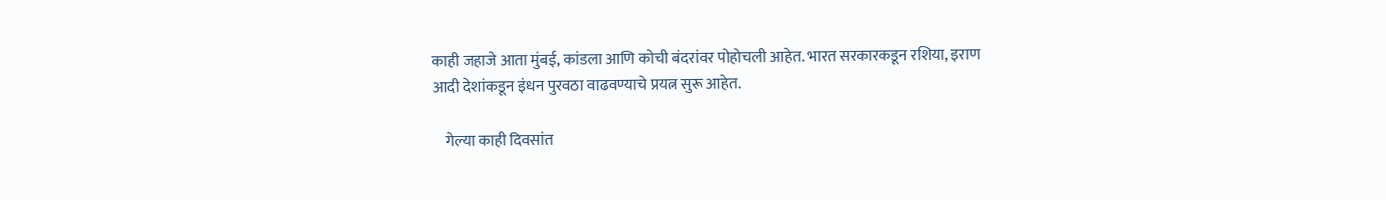काही जहाजे आता मुंबई, कांडला आणि कोची बंदरांवर पोहोचली आहेत. भारत सरकारकडून रशिया, इराण आदी देशांकडून इंधन पुरवठा वाढवण्याचे प्रयत्न सुरू आहेत.

    गेल्या काही दिवसांत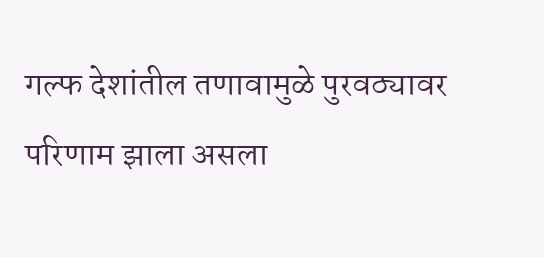गल्फ देशांतील तणावामुळे पुरवठ्यावर परिणाम झाला असला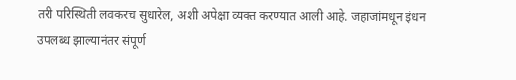तरी परिस्थिती लवकरच सुधारेल, अशी अपेक्षा व्यक्त करण्यात आली आहे. जहाजांमधून इंधन उपलब्ध झाल्यानंतर संपूर्ण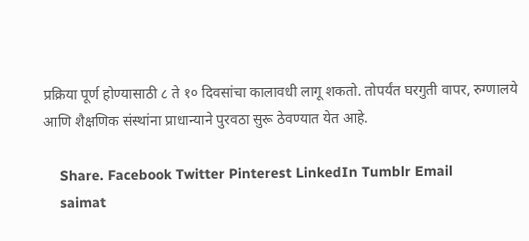प्रक्रिया पूर्ण होण्यासाठी ८ ते १० दिवसांचा कालावधी लागू शकतो. तोपर्यंत घरगुती वापर, रुग्णालये आणि शैक्षणिक संस्थांना प्राधान्याने पुरवठा सुरू ठेवण्यात येत आहे.

    Share. Facebook Twitter Pinterest LinkedIn Tumblr Email
    saimat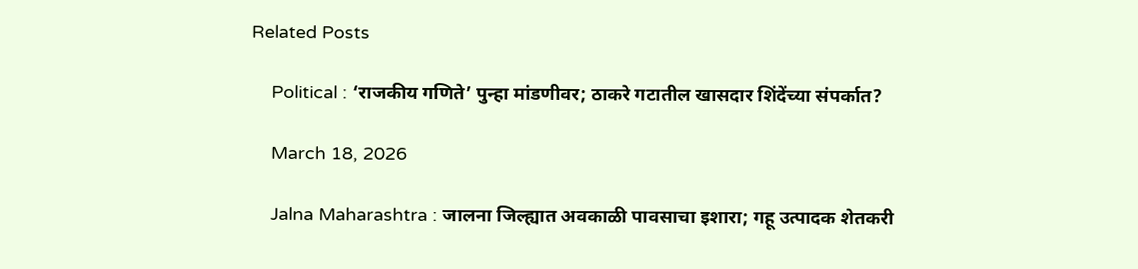Related Posts

    Political : ‘राजकीय गणिते’ पुन्हा मांडणीवर; ठाकरे गटातील खासदार शिंदेंच्या संपर्कात?

    March 18, 2026

    Jalna Maharashtra : जालना जिल्ह्यात अवकाळी पावसाचा इशारा; गहू उत्पादक शेतकरी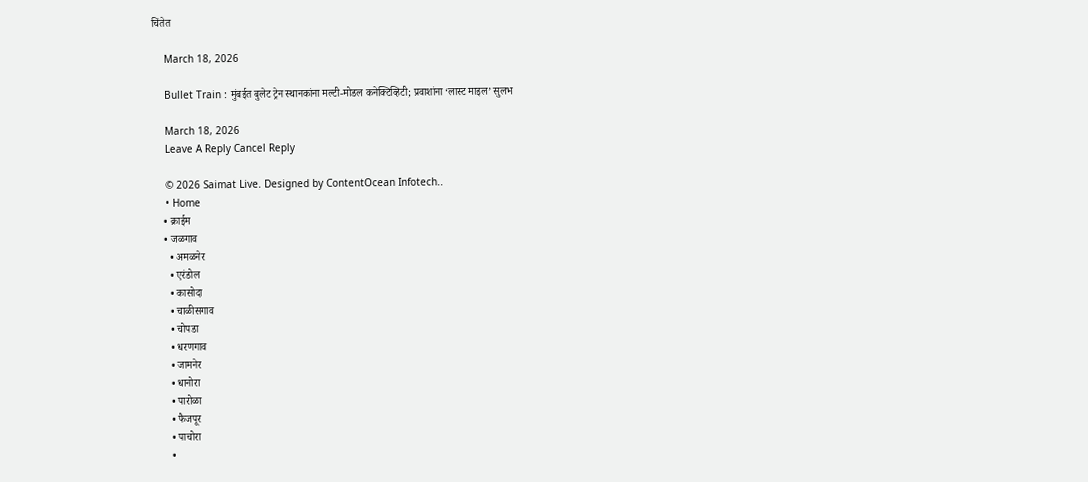चिंतेत

    March 18, 2026

    Bullet Train : मुंबईत बुलेट ट्रेन स्थानकांना मल्टी-मोडल कनेक्टिव्हिटी; प्रवाशांना ‘लास्ट माइल’ सुलभ

    March 18, 2026
    Leave A Reply Cancel Reply

    © 2026 Saimat Live. Designed by ContentOcean Infotech..
    • Home
    • क्राईम
    • जळगाव
      • अमळनेर
      • एरंडोल
      • कासोदा
      • चाळीसगाव
      • चोपडा
      • धरणगाव
      • जामनेर
      • धानोरा
      • पारोळा
      • फैजपूर
      • पाचोरा
      •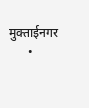मुक्ताईनगर
      •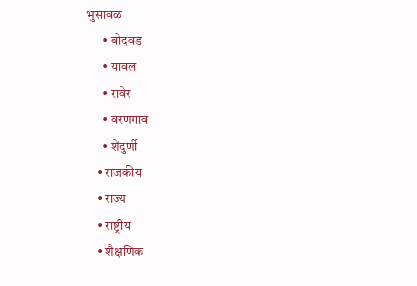भुसावळ
      • बोदवड
      • यावल
      • रावेर
      • वरणगाव
      • शेंदुर्णी
    • राजकीय
    • राज्य
    • राष्ट्रीय
    • शैक्षणिक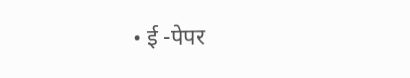• ई -पेपर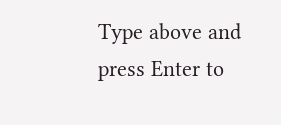Type above and press Enter to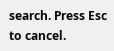search. Press Esc to cancel.